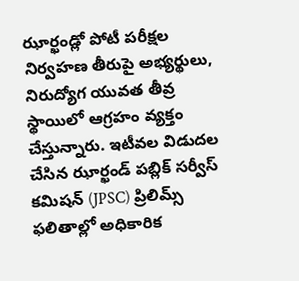ఝార్ఖండ్లో పోటీ పరీక్షల నిర్వహణ తీరుపై అభ్యర్థులు, నిరుద్యోగ యువత తీవ్ర స్థాయిలో ఆగ్రహం వ్యక్తం చేస్తున్నారు. ఇటీవల విడుదల చేసిన ఝార్ఖండ్ పబ్లిక్ సర్వీస్ కమిషన్ (JPSC) ప్రిలిమ్స్ ఫలితాల్లో అధికారిక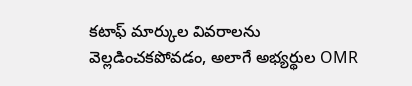కటాఫ్ మార్కుల వివరాలను వెల్లడించకపోవడం, అలాగే అభ్యర్థుల OMR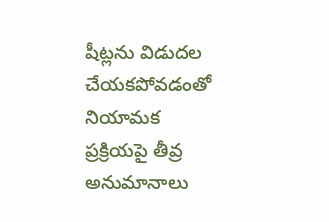షీట్లను విడుదల చేయకపోవడంతో నియామక ప్రక్రియపై తీవ్ర అనుమానాలు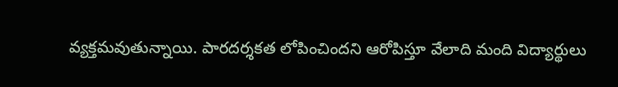వ్యక్తమవుతున్నాయి. పారదర్శకత లోపించిందని ఆరోపిస్తూ వేలాది మంది విద్యార్థులు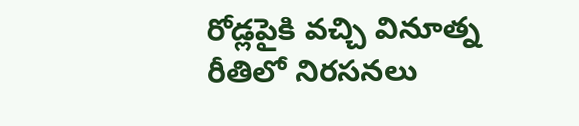రోడ్లపైకి వచ్చి వినూత్న రీతిలో నిరసనలు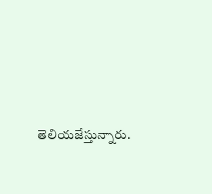తెలియజేస్తున్నారు.